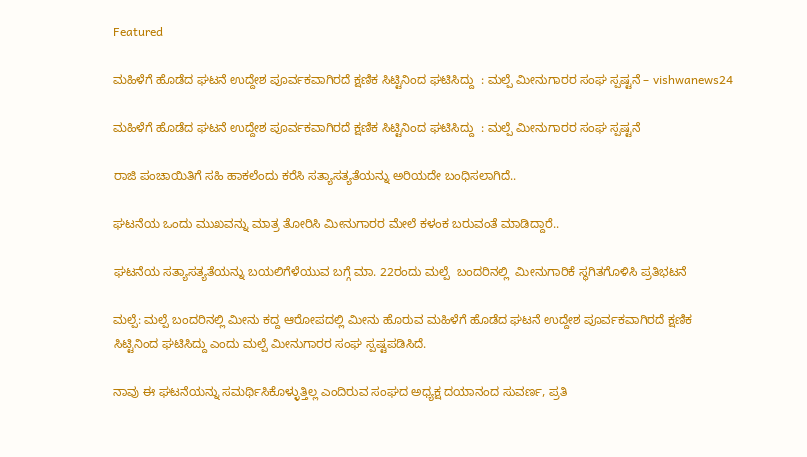Featured

ಮಹಿಳೆಗೆ ಹೊಡೆದ ಘಟನೆ ಉದ್ದೇಶ ಪೂರ್ವಕವಾಗಿರದೆ ಕ್ಷಣಿಕ ಸಿಟ್ಟಿನಿಂದ ಘಟಿಸಿದ್ದು  : ಮಲ್ಪೆ ಮೀನುಗಾರರ ಸಂಘ ಸ್ಪಷ್ಟನೆ – vishwanews24

ಮಹಿಳೆಗೆ ಹೊಡೆದ ಘಟನೆ ಉದ್ದೇಶ ಪೂರ್ವಕವಾಗಿರದೆ ಕ್ಷಣಿಕ ಸಿಟ್ಟಿನಿಂದ ಘಟಿಸಿದ್ದು  : ಮಲ್ಪೆ ಮೀನುಗಾರರ ಸಂಘ ಸ್ಪಷ್ಟನೆ

ರಾಜಿ ಪಂಚಾಯಿತಿಗೆ ಸಹಿ ಹಾಕಲೆಂದು ಕರೆಸಿ ಸತ್ಯಾಸತ್ಯತೆಯನ್ನು ಅರಿಯದೇ ಬಂಧಿಸಲಾಗಿದೆ..

ಘಟನೆಯ ಒಂದು ಮುಖವನ್ನು ಮಾತ್ರ ತೋರಿಸಿ ಮೀನುಗಾರರ ಮೇಲೆ ಕಳಂಕ ಬರುವಂತೆ ಮಾಡಿದ್ದಾರೆ..

ಘಟನೆಯ ಸತ್ಯಾಸತ್ಯತೆಯನ್ನು ಬಯಲಿಗೆಳೆಯುವ ಬಗ್ಗೆ ಮಾ. 22ರಂದು ಮಲ್ಪೆ  ಬಂದರಿನಲ್ಲಿ  ಮೀನುಗಾರಿಕೆ ಸ್ಥಗಿತಗೊಳಿಸಿ ಪ್ರತಿಭಟನೆ

ಮಲ್ಪೆ: ಮಲ್ಪೆ ಬಂದರಿನಲ್ಲಿ ಮೀನು ಕದ್ದ ಆರೋಪದಲ್ಲಿ ಮೀನು ಹೊರುವ ಮಹಿಳೆಗೆ ಹೊಡೆದ ಘಟನೆ ಉದ್ದೇಶ ಪೂರ್ವಕವಾಗಿರದೆ ಕ್ಷಣಿಕ ಸಿಟ್ಟಿನಿಂದ ಘಟಿಸಿದ್ದು ಎಂದು ಮಲ್ಪೆ ಮೀನುಗಾರರ ಸಂಘ ಸ್ಪಷ್ಟಪಡಿಸಿದೆ.

ನಾವು ಈ ಘಟನೆಯನ್ನು ಸಮರ್ಥಿಸಿಕೊಳ್ಳುತ್ತಿಲ್ಲ ಎಂದಿರುವ ಸಂಘದ ಅಧ್ಯಕ್ಷ ದಯಾನಂದ ಸುವರ್ಣ, ಪ್ರತಿ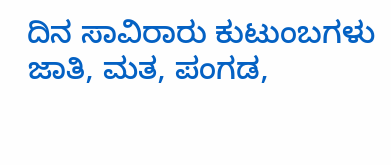ದಿನ ಸಾವಿರಾರು ಕುಟುಂಬಗಳು ಜಾತಿ, ಮತ, ಪಂಗಡ,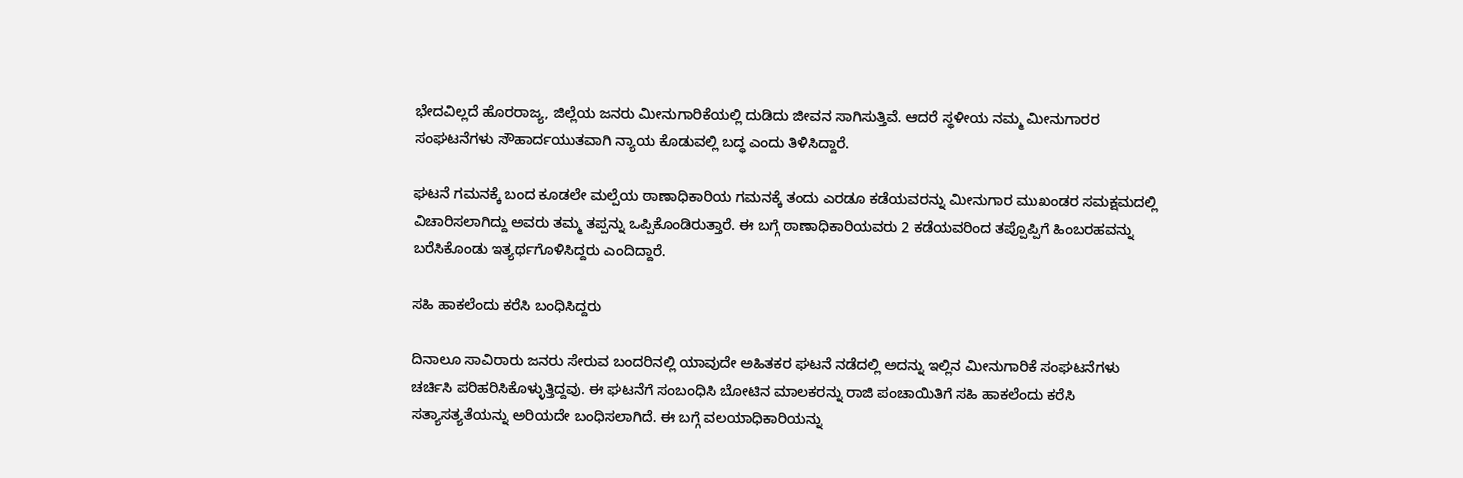ಭೇದವಿಲ್ಲದೆ ಹೊರರಾಜ್ಯ, ಜಿಲ್ಲೆಯ ಜನರು ಮೀನುಗಾರಿಕೆಯಲ್ಲಿ ದುಡಿದು ಜೀವನ ಸಾಗಿಸುತ್ತಿವೆ. ಆದರೆ ಸ್ಥಳೀಯ ನಮ್ಮ ಮೀನುಗಾರರ ಸಂಘಟನೆಗಳು ಸೌಹಾರ್ದಯುತವಾಗಿ ನ್ಯಾಯ ಕೊಡುವಲ್ಲಿ ಬದ್ಧ ಎಂದು ತಿಳಿಸಿದ್ದಾರೆ.

ಘಟನೆ ಗಮನಕ್ಕೆ ಬಂದ ಕೂಡಲೇ ಮಲ್ಪೆಯ ಠಾಣಾಧಿಕಾರಿಯ ಗಮನಕ್ಕೆ ತಂದು ಎರಡೂ ಕಡೆಯವರನ್ನು ಮೀನುಗಾರ ಮುಖಂಡರ ಸಮಕ್ಷಮದಲ್ಲಿ ವಿಚಾರಿಸಲಾಗಿದ್ದು ಅವರು ತಮ್ಮ ತಪ್ಪನ್ನು ಒಪ್ಪಿಕೊಂಡಿರುತ್ತಾರೆ. ಈ ಬಗ್ಗೆ ಠಾಣಾಧಿಕಾರಿಯವರು 2 ಕಡೆಯವರಿಂದ ತಪ್ಪೊಪ್ಪಿಗೆ ಹಿಂಬರಹವನ್ನು ಬರೆಸಿಕೊಂಡು ಇತ್ಯರ್ಥಗೊಳಿಸಿದ್ದರು ಎಂದಿದ್ದಾರೆ.

ಸಹಿ ಹಾಕಲೆಂದು ಕರೆಸಿ ಬಂಧಿಸಿದ್ದರು

ದಿನಾಲೂ ಸಾವಿರಾರು ಜನರು ಸೇರುವ ಬಂದರಿನಲ್ಲಿ ಯಾವುದೇ ಅಹಿತಕರ ಘಟನೆ ನಡೆದಲ್ಲಿ ಅದನ್ನು ಇಲ್ಲಿನ ಮೀನುಗಾರಿಕೆ ಸಂಘಟನೆಗಳು ಚರ್ಚಿಸಿ ಪರಿಹರಿಸಿಕೊಳ್ಳುತ್ತಿದ್ದವು. ಈ ಘಟನೆಗೆ ಸಂಬಂಧಿಸಿ ಬೋಟಿನ ಮಾಲಕರನ್ನು ರಾಜಿ ಪಂಚಾಯಿತಿಗೆ ಸಹಿ ಹಾಕಲೆಂದು ಕರೆಸಿ ಸತ್ಯಾಸತ್ಯತೆಯನ್ನು ಅರಿಯದೇ ಬಂಧಿಸಲಾಗಿದೆ. ಈ ಬಗ್ಗೆ ವಲಯಾಧಿಕಾರಿಯನ್ನು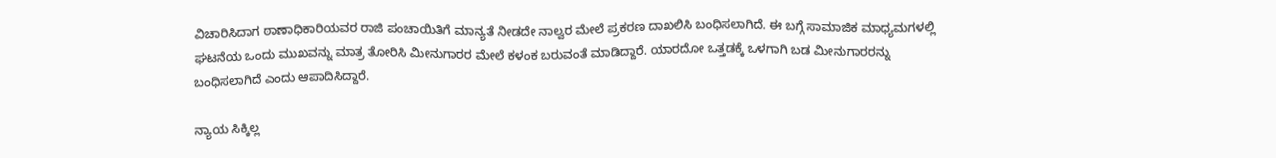ವಿಚಾರಿಸಿದಾಗ ಠಾಣಾಧಿಕಾರಿಯವರ ರಾಜಿ ಪಂಚಾಯಿತಿಗೆ ಮಾನ್ಯತೆ ನೀಡದೇ ನಾಲ್ವರ ಮೇಲೆ ಪ್ರಕರಣ ದಾಖಲಿಸಿ ಬಂಧಿಸಲಾಗಿದೆ. ಈ ಬಗ್ಗೆ ಸಾಮಾಜಿಕ ಮಾಧ್ಯಮಗಳಲ್ಲಿ ಘಟನೆಯ ಒಂದು ಮುಖವನ್ನು ಮಾತ್ರ ತೋರಿಸಿ ಮೀನುಗಾರರ ಮೇಲೆ ಕಳಂಕ ಬರುವಂತೆ ಮಾಡಿದ್ದಾರೆ. ಯಾರದೋ ಒತ್ತಡಕ್ಕೆ ಒಳಗಾಗಿ ಬಡ ಮೀನುಗಾರರನ್ನು ಬಂಧಿಸಲಾಗಿದೆ ಎಂದು ಆಪಾದಿಸಿದ್ದಾರೆ.

ನ್ಯಾಯ ಸಿಕ್ಕಿಲ್ಲ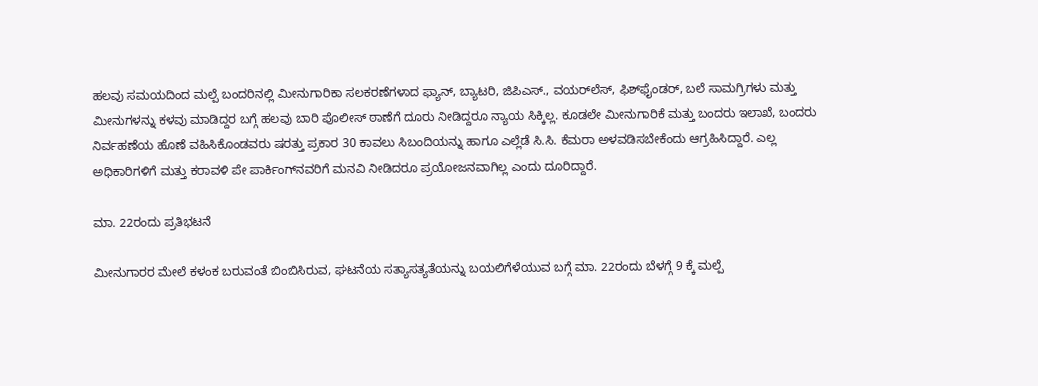ಹಲವು ಸಮಯದಿಂದ ಮಲ್ಪೆ ಬಂದರಿನಲ್ಲಿ ಮೀನುಗಾರಿಕಾ ಸಲಕರಣೆಗಳಾದ ಫ್ಯಾನ್‌, ಬ್ಯಾಟರಿ, ಜಿಪಿಎಸ್‌., ವಯರ್‌ಲೆಸ್‌, ಫಿಶ್‌ಫೈಂಡರ್‌, ಬಲೆ ಸಾಮಗ್ರಿಗಳು ಮತ್ತು ಮೀನುಗಳನ್ನು ಕಳವು ಮಾಡಿದ್ದರ ಬಗ್ಗೆ ಹಲವು ಬಾರಿ ಪೊಲೀಸ್‌ ಠಾಣೆಗೆ ದೂರು ನೀಡಿದ್ದರೂ ನ್ಯಾಯ ಸಿಕ್ಕಿಲ್ಲ. ಕೂಡಲೇ ಮೀನುಗಾರಿಕೆ ಮತ್ತು ಬಂದರು ಇಲಾಖೆ, ಬಂದರು ನಿರ್ವಹಣೆಯ ಹೊಣೆ ವಹಿಸಿಕೊಂಡವರು ಷರತ್ತು ಪ್ರಕಾರ 30 ಕಾವಲು ಸಿಬಂದಿಯನ್ನು ಹಾಗೂ ಎಲ್ಲೆಡೆ ಸಿ.ಸಿ. ಕೆಮರಾ ಅಳವಡಿಸಬೇಕೆಂದು ಆಗ್ರಹಿಸಿದ್ದಾರೆ. ಎಲ್ಲ ಅಧಿಕಾರಿಗಳಿಗೆ ಮತ್ತು ಕರಾವಳಿ ಪೇ ಪಾರ್ಕಿಂಗ್‌ನವರಿಗೆ ಮನವಿ ನೀಡಿದರೂ ಪ್ರಯೋಜನವಾಗಿಲ್ಲ ಎಂದು ದೂರಿದ್ದಾರೆ.

ಮಾ. 22ರಂದು ಪ್ರತಿಭಟನೆ

ಮೀನುಗಾರರ ಮೇಲೆ ಕಳಂಕ ಬರುವಂತೆ ಬಿಂಬಿಸಿರುವ, ಘಟನೆಯ ಸತ್ಯಾಸತ್ಯತೆಯನ್ನು ಬಯಲಿಗೆಳೆಯುವ ಬಗ್ಗೆ ಮಾ. 22ರಂದು ಬೆಳಗ್ಗೆ 9 ಕ್ಕೆ ಮಲ್ಪೆ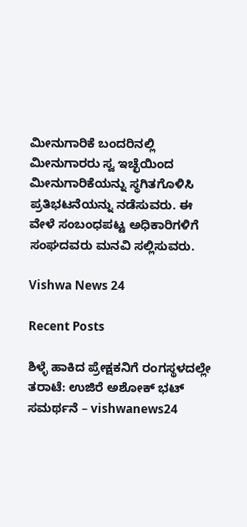ಮೀನುಗಾರಿಕೆ ಬಂದರಿನಲ್ಲಿ ಮೀನುಗಾರರು ಸ್ವ ಇಚ್ಛೆಯಿಂದ ಮೀನುಗಾರಿಕೆಯನ್ನು ಸ್ಥಗಿತಗೊಳಿಸಿ ಪ್ರತಿಭಟನೆಯನ್ನು ನಡೆಸುವರು. ಈ ವೇಳೆ ಸಂಬಂಧಪಟ್ಟ ಅಧಿಕಾರಿಗಳಿಗೆ ಸಂಘದವರು ಮನವಿ ಸಲ್ಲಿಸುವರು.

Vishwa News 24

Recent Posts

ಶಿಳ್ಳೆ ಹಾಕಿದ ಪ್ರೇಕ್ಷಕನಿಗೆ ರಂಗಸ್ಥಳದಲ್ಲೇ ತರಾಟೆ: ಉಜಿರೆ ಅಶೋಕ್ ಭಟ್ ಸಮರ್ಥನೆ – vishwanews24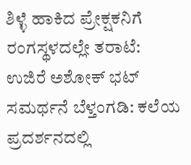ಶಿಳ್ಳೆ ಹಾಕಿದ ಪ್ರೇಕ್ಷಕನಿಗೆ ರಂಗಸ್ಥಳದಲ್ಲೇ ತರಾಟೆ: ಉಜಿರೆ ಅಶೋಕ್ ಭಟ್ ಸಮರ್ಥನೆ ಬೆಳ್ತಂಗಡಿ: ಕಲೆಯ ಪ್ರದರ್ಶನದಲ್ಲಿ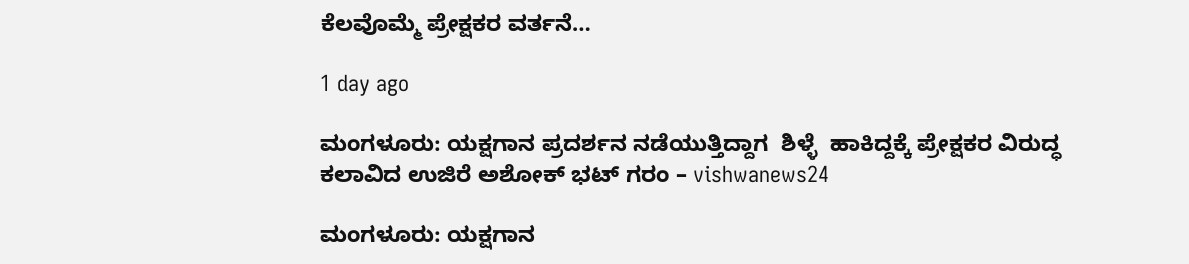ಕೆಲವೊಮ್ಮೆ ಪ್ರೇಕ್ಷಕರ ವರ್ತನೆ…

1 day ago

ಮಂಗಳೂರು: ಯಕ್ಷಗಾನ ಪ್ರದರ್ಶನ ನಡೆಯುತ್ತಿದ್ದಾಗ  ಶಿಳ್ಳೆ  ಹಾಕಿದ್ದಕ್ಕೆ ಪ್ರೇಕ್ಷಕರ ವಿರುದ್ಧ ಕಲಾವಿದ ಉಜಿರೆ ಅಶೋಕ್‌ ಭಟ್‌ ಗರಂ – vishwanews24

ಮಂಗಳೂರು: ಯಕ್ಷಗಾನ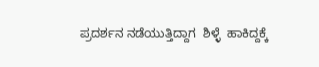ಪ್ರದರ್ಶನ ನಡೆಯುತ್ತಿದ್ದಾಗ  ಶಿಳ್ಳೆ  ಹಾಕಿದ್ದಕ್ಕೆ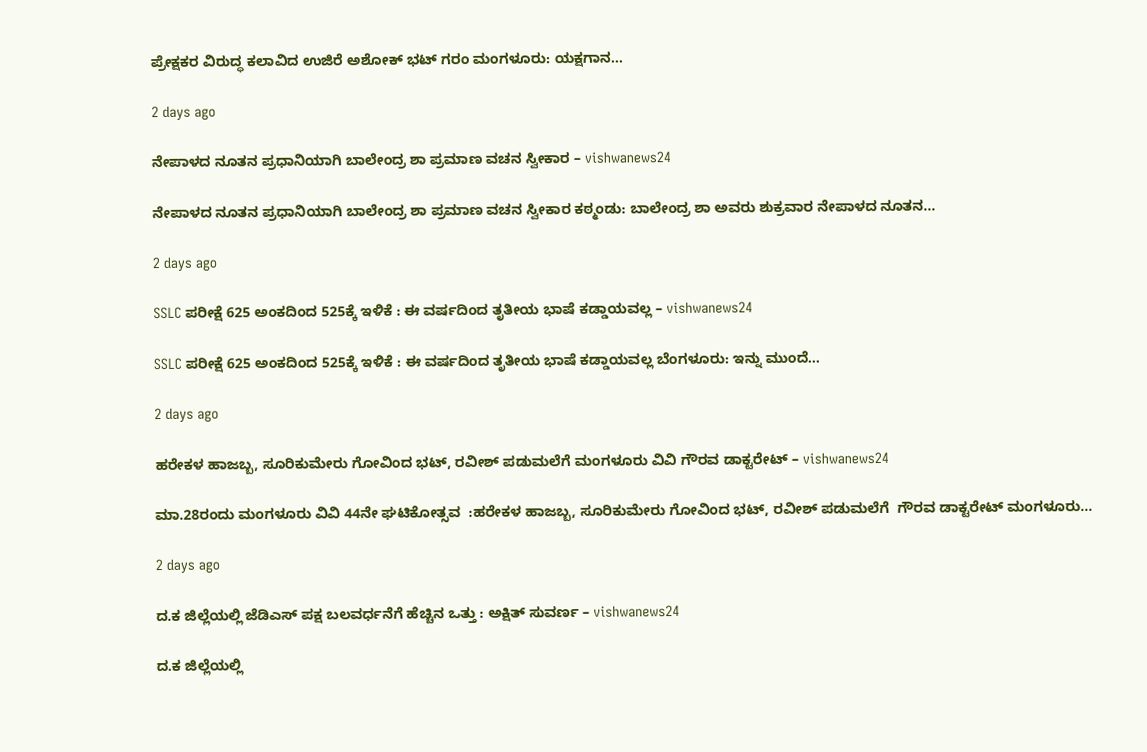ಪ್ರೇಕ್ಷಕರ ವಿರುದ್ಧ ಕಲಾವಿದ ಉಜಿರೆ ಅಶೋಕ್‌ ಭಟ್‌ ಗರಂ ಮಂಗಳೂರು: ಯಕ್ಷಗಾನ…

2 days ago

ನೇಪಾಳದ ನೂತನ ಪ್ರಧಾನಿಯಾಗಿ ಬಾಲೇಂದ್ರ ಶಾ ಪ್ರಮಾಣ ವಚನ ಸ್ವೀಕಾರ – vishwanews24

ನೇಪಾಳದ ನೂತನ ಪ್ರಧಾನಿಯಾಗಿ ಬಾಲೇಂದ್ರ ಶಾ ಪ್ರಮಾಣ ವಚನ ಸ್ವೀಕಾರ ಕಠ್ಮಂಡು: ಬಾಲೇಂದ್ರ ಶಾ ಅವರು ಶುಕ್ರವಾರ ನೇಪಾಳದ ನೂತನ…

2 days ago

SSLC ಪರೀಕ್ಷೆ 625 ಅಂಕದಿಂದ 525ಕ್ಕೆ ಇಳಿಕೆ : ಈ ವರ್ಷದಿಂದ ತೃತೀಯ ಭಾಷೆ ಕಡ್ಡಾಯವಲ್ಲ – vishwanews24

SSLC ಪರೀಕ್ಷೆ 625 ಅಂಕದಿಂದ 525ಕ್ಕೆ ಇಳಿಕೆ : ಈ ವರ್ಷದಿಂದ ತೃತೀಯ ಭಾಷೆ ಕಡ್ಡಾಯವಲ್ಲ ಬೆಂಗಳೂರು: ಇನ್ನು ಮುಂದೆ…

2 days ago

ಹರೇಕಳ ಹಾಜಬ್ಬ, ಸೂರಿಕುಮೇರು ಗೋವಿಂದ ಭಟ್, ರವೀಶ್ ಪಡುಮಲೆಗೆ ಮಂಗಳೂರು ವಿವಿ ಗೌರವ ಡಾಕ್ಟರೇಟ್ – vishwanews24

ಮಾ.28ರಂದು ಮಂಗಳೂರು ವಿವಿ 44ನೇ ಘಟಿಕೋತ್ಸವ  :ಹರೇಕಳ ಹಾಜಬ್ಬ, ಸೂರಿಕುಮೇರು ಗೋವಿಂದ ಭಟ್, ರವೀಶ್ ಪಡುಮಲೆಗೆ  ಗೌರವ ಡಾಕ್ಟರೇಟ್ ಮಂಗಳೂರು…

2 days ago

ದ.ಕ ಜಿಲ್ಲೆಯಲ್ಲಿ ಜೆಡಿಎಸ್ ಪಕ್ಷ ಬಲವರ್ಧನೆಗೆ ಹೆಚ್ಚಿನ ಒತ್ತು : ಅಕ್ಷಿತ್ ಸುವರ್ಣ – vishwanews24

ದ.ಕ ಜಿಲ್ಲೆಯಲ್ಲಿ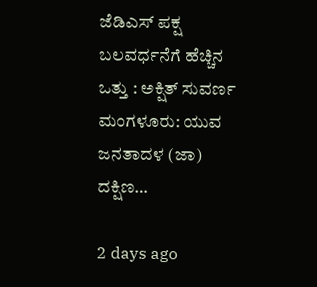ಜೆಡಿಎಸ್ ಪಕ್ಷ ಬಲವರ್ಧನೆಗೆ ಹೆಚ್ಚಿನ ಒತ್ತು : ಅಕ್ಷಿತ್ ಸುವರ್ಣ ಮಂಗಳೂರು: ಯುವ ಜನತಾದಳ (ಜಾ) ದಕ್ಷಿಣ…

2 days ago